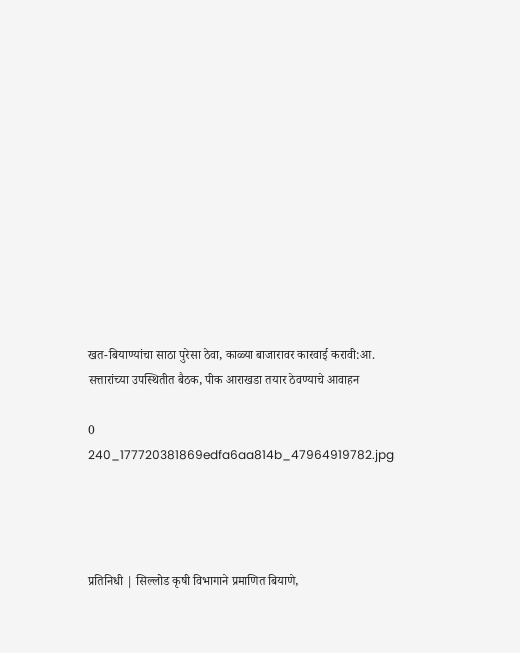खत-बियाण्यांचा साठा पुरेसा ठेवा, काळ्या बाजारावर कारवाई करावी:आ. सत्तारांच्या उपस्थितीत बैठक, पीक आराखडा तयार ठेवण्याचे आवाहन

0
240_177720381869edfa6aa814b_47964919782.jpg




प्रतिनिधी | सिल्लोड कृषी विभागाने प्रमाणित बियाणे,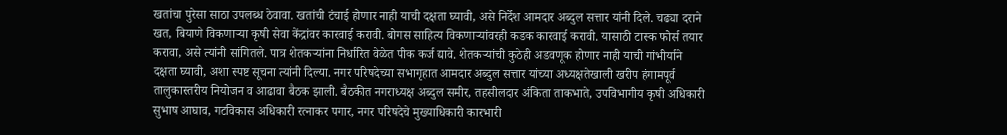खतांचा पुरेसा साठा उपलब्ध ठेवावा. खतांची टंचाई होणार नाही याची दक्षता घ्यावी, असे निर्देश आमदार अब्दुल सत्तार यांनी दिले. चढ्या दराने खत, बियाणे विकणाऱ्या कृषी सेवा केंद्रांवर कारवाई करावी. बोगस साहित्य विकणाऱ्यांवरही कडक कारवाई करावी. यासाठी टास्क फोर्स तयार करावा, असे त्यांनी सांगितले. पात्र शेतकऱ्यांना निर्धारित वेळेत पीक कर्ज द्यावे. शेतकऱ्यांची कुठेही अडवणूक होणार नाही याची गांभीर्याने दक्षता घ्यावी, अशा स्पष्ट सूचना त्यांनी दिल्या. नगर परिषदेच्या सभागृहात आमदार अब्दुल सत्तार यांच्या अध्यक्षतेखाली खरीप हंगामपूर्व तालुकास्तरीय नियोजन व आढावा बैठक झाली. बैठकीत नगराध्यक्ष अब्दुल समीर, तहसीलदार अंकिता ताकभाते, उपविभागीय कृषी अधिकारी सुभाष आघाव, गटविकास अधिकारी रत्नाकर पगार, नगर परिषदेचे मुख्याधिकारी कारभारी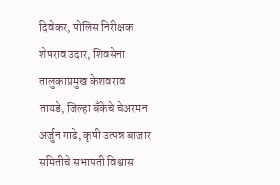दिवेकर, पोलिस निरीक्षक शेषराव उदार, शिवसेना तालुकाप्रमुख केशवराव तायडे, जिल्हा बँकेचे चेअरमन अर्जुन गाढे, कृषी उत्पन्न बाजार समितीचे सभापती विश्वास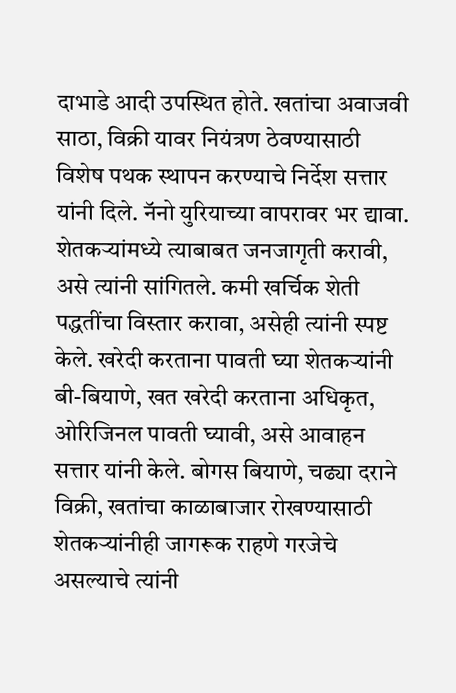दाभाडे आदी उपस्थित होते. खतांचा अवाजवी साठा, विक्री यावर नियंत्रण ठेवण्यासाठी विशेष पथक स्थापन करण्याचे निर्देश सत्तार यांनी दिले. नॅनो युरियाच्या वापरावर भर द्यावा. शेतकऱ्यांमध्ये त्याबाबत जनजागृती करावी, असे त्यांनी सांगितले. कमी खर्चिक शेती पद्धतींचा विस्तार करावा, असेही त्यांनी स्पष्ट केले. खरेदी करताना पावती घ्या शेतकऱ्यांनी बी-बियाणे, खत खरेदी करताना अधिकृत, ओरिजिनल पावती घ्यावी, असे आवाहन सत्तार यांनी केले. बोगस बियाणे, चढ्या दराने विक्री, खतांचा काळाबाजार रोखण्यासाठी शेतकऱ्यांनीही जागरूक राहणे गरजेचे असल्याचे त्यांनी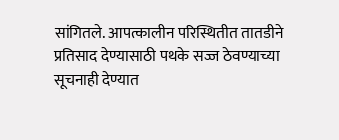सांगितले. आपत्कालीन परिस्थितीत तातडीने प्रतिसाद देण्यासाठी पथके सज्ज ठेवण्याच्या सूचनाही देण्यात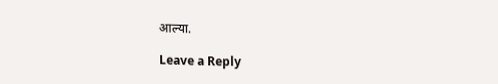आल्या.

Leave a Reply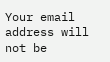Your email address will not be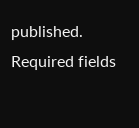published. Required fields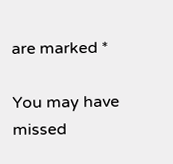are marked *

You may have missed